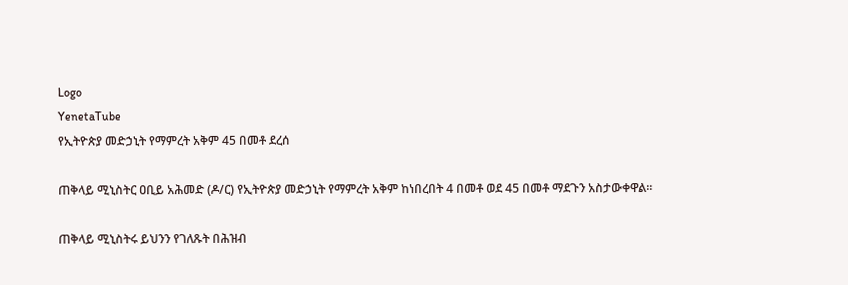Logo
YenetaTube
የኢትዮጵያ መድኃኒት የማምረት አቅም 45 በመቶ ደረሰ

ጠቅላይ ሚኒስትር ዐቢይ አሕመድ (ዶ/ር) የኢትዮጵያ መድኃኒት የማምረት አቅም ከነበረበት 4 በመቶ ወደ 45 በመቶ ማደጉን አስታውቀዋል።

ጠቅላይ ሚኒስትሩ ይህንን የገለጹት በሕዝብ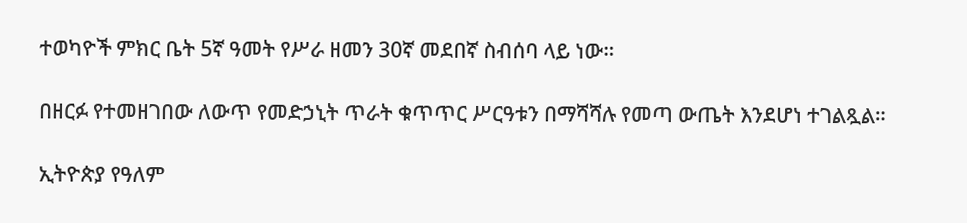ተወካዮች ምክር ቤት 5ኛ ዓመት የሥራ ዘመን 30ኛ መደበኛ ስብሰባ ላይ ነው።

በዘርፉ የተመዘገበው ለውጥ የመድኃኒት ጥራት ቁጥጥር ሥርዓቱን በማሻሻሉ የመጣ ውጤት እንደሆነ ተገልጿል።

ኢትዮጵያ የዓለም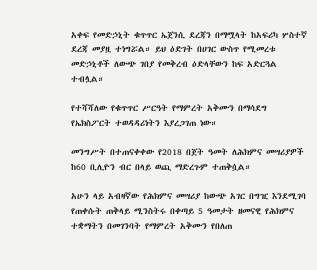አቀፍ የመድኃኒት ቁጥጥር ኤጀንሲ ደረጃን በማሟላት ከአፍሪካ ሦስተኛ ደረጃ መያዟ ተነግሯል። ይህ ዕድገት በሀገር ውስጥ የሚመረቱ መድኃኒቶች ለውጭ ገበያ የመቅረብ ዕድላቸውን ከፍ አድርጓል ተብሏል።

የተሻሻለው የቁጥጥር ሥርዓት የማምረት አቅሙን በማሳደግ የኤክስፖርት ተወዳዳሪነትን እያረጋገጠ ነው።

መንግሥት በተጠናቀቀው የ2018 በጀት ዓመት ለሕክምና መሣሪያዎች ከ60 ቢሊዮን ብር በላይ ወጪ ማድረጉም ተጠቅሷል።

አሁን ላይ አብዛኛው የሕክምና መሣሪያ ከውጭ አገር በግዢ እንደሚገባ የጠቀሱት ጠቅላይ ሚንስትሩ በቀጣይ 5 ዓመታት ዘመናዊ የሕክምና ተቋማትን በመገንባት የማምረት አቅሙን የበለጠ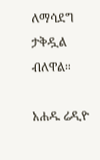ለማሳደግ ታቅዷል ብለዋል።

አሐዱ ሬዲዮ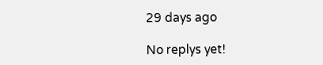29 days ago

No replys yet!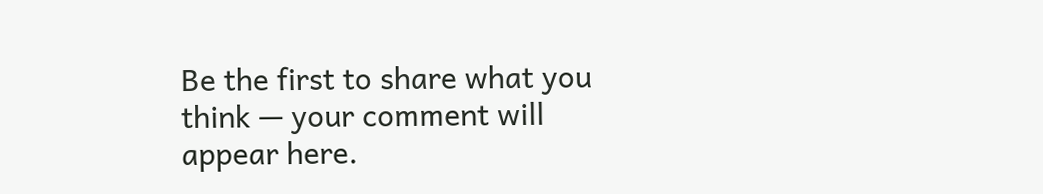Be the first to share what you think — your comment will appear here.